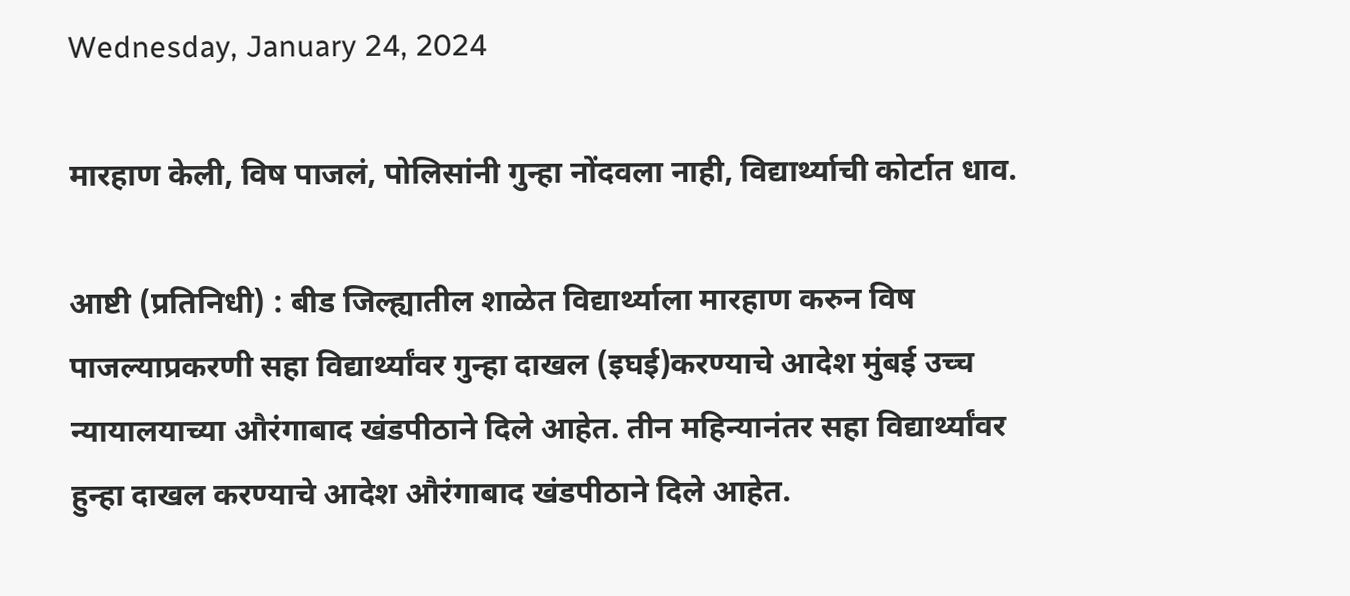Wednesday, January 24, 2024

मारहाण केली, विष पाजलं, पोलिसांनी गुन्हा नोंदवला नाही, विद्यार्थ्याची कोर्टात धाव.

आष्टी (प्रतिनिधी) : बीड जिल्ह्यातील शाळेत विद्यार्थ्याला मारहाण करुन विष पाजल्याप्रकरणी सहा विद्यार्थ्यांवर गुन्हा दाखल (इघई)करण्याचे आदेश मुंबई उच्च न्यायालयाच्या औरंगाबाद खंडपीठाने दिले आहेत. तीन महिन्यानंतर सहा विद्यार्थ्यांवर हुन्हा दाखल करण्याचे आदेश औरंगाबाद खंडपीठाने दिले आहेत.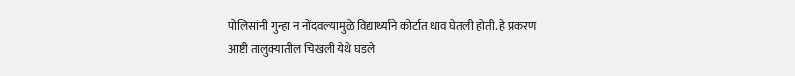पोलिसांनी गुन्हा न नोंदवल्यामुळे विद्यार्थ्याने कोर्टात धाव घेतली होती. हे प्रकरण आष्टी तालुक्यातील चिखली येथे घडले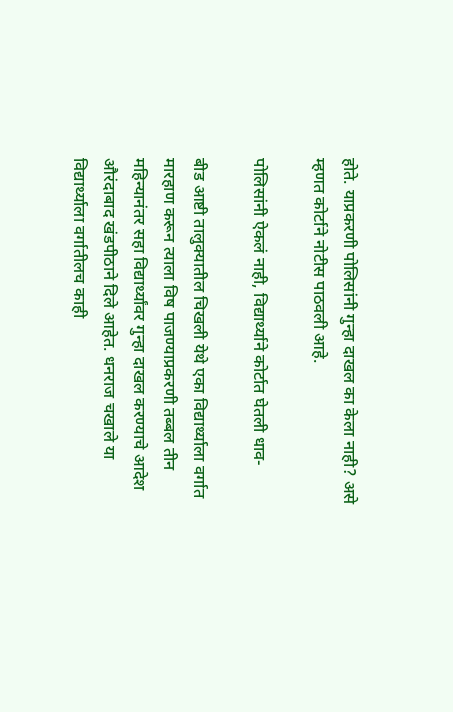होते. याप्रकरणी पोलिसांनी गुन्हा दाखल का केला नाही? असे म्हणत कोर्टाने नोटीस पाठवली आहे.

पोलिसांनी ऐकलं नाही, विद्यार्थ्याने कोर्टात घेतली धाव-

बीड आष्टी तालुक्यातील चिखली येथे एका विद्यार्थ्याला वर्गात मारहाण करून त्याला विष पाजण्याप्रकरणी तब्बल तीन महिन्यानंतर सहा विद्यार्थ्यांवर गुन्हा दाखल करण्याचे आदेश औरंदाबाद खंडपीठाने दिले आहेत. धनराज चखाले या विद्यार्थ्याला वर्गातीलच काही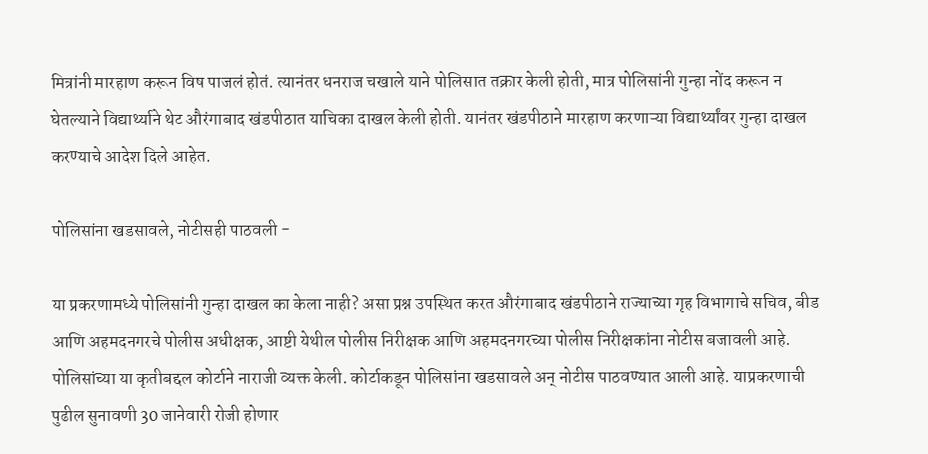मित्रांनी मारहाण करून विष पाजलं होतं. त्यानंतर धनराज चखाले याने पोलिसात तक्रार केली होती, मात्र पोलिसांनी गुन्हा नोंद करून न घेतल्याने विद्यार्थ्याने थेट औरंगाबाद खंडपीठात याचिका दाखल केली होती. यानंतर खंडपीठाने मारहाण करणाऱ्या विद्यार्थ्यांवर गुन्हा दाखल करण्याचे आदेश दिले आहेत.

पोलिसांना खडसावले, नोटीसही पाठवली -

या प्रकरणामध्ये पोलिसांनी गुन्हा दाखल का केला नाही? असा प्रश्न उपस्थित करत औरंगाबाद खंडपीठाने राज्याच्या गृह विभागाचे सचिव, बीड आणि अहमदनगरचे पोलीस अधीक्षक, आष्टी येथील पोलीस निरीक्षक आणि अहमदनगरच्या पोलीस निरीक्षकांना नोटीस बजावली आहे. पोलिसांच्या या कृतीबद्दल कोर्टाने नाराजी व्यक्त केली. कोर्टाकडून पोलिसांना खडसावले अन् नोटीस पाठवण्यात आली आहे. याप्रकरणाची पुढील सुनावणी 30 जानेवारी रोजी होणार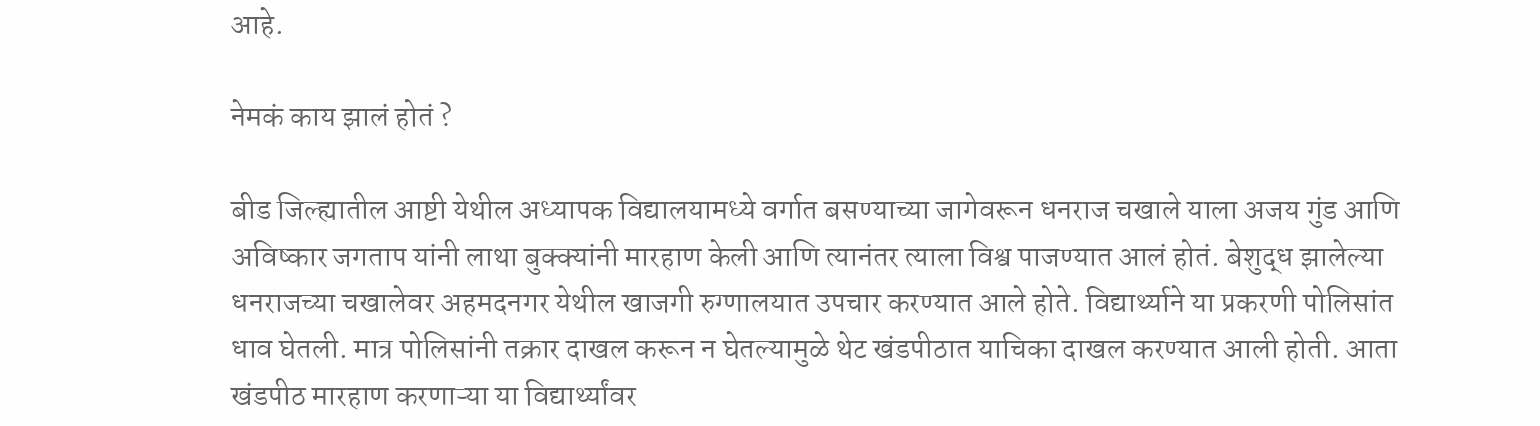आहे.

नेमकं काय झालं होतं ?

बीड जिल्ह्यातील आष्टी येथील अध्यापक विद्यालयामध्ये वर्गात बसण्याच्या जागेवरून धनराज चखाले याला अजय गुंड आणि अविष्कार जगताप यांनी लाथा बुक्क्यांनी मारहाण केली आणि त्यानंतर त्याला विश्व पाजण्यात आलं होतं. बेशुद्ध झालेल्या धनराजच्या चखालेवर अहमदनगर येथील खाजगी रुग्णालयात उपचार करण्यात आले होते. विद्यार्थ्याने या प्रकरणी पोलिसांत धाव घेतली. मात्र पोलिसांनी तक्रार दाखल करून न घेतल्यामुळे थेट खंडपीठात याचिका दाखल करण्यात आली होती. आता खंडपीठ मारहाण करणाऱ्या या विद्यार्थ्यांवर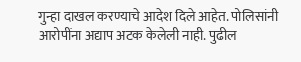गुन्हा दाखल करण्याचे आदेश दिले आहेत. पोलिसांनी आरोपींना अद्याप अटक केलेली नाही. पुढील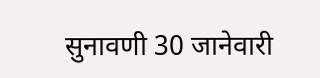सुनावणी 30 जानेवारी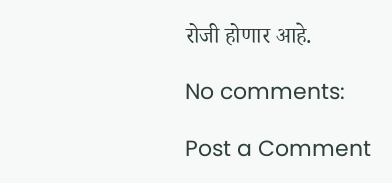रोजी होणार आहे.

No comments:

Post a Comment